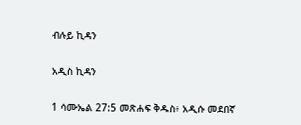ብሉይ ኪዳን

አዲስ ኪዳን

1 ሳሙኤል 27:5 መጽሐፍ ቅዱስ፥ አዲሱ መደበኛ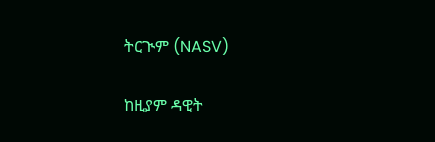ትርጒም (NASV)

ከዚያም ዳዊት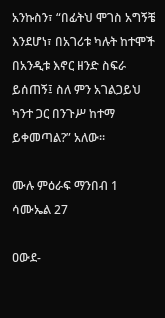አንኩስን፣ “በፊትህ ሞገስ አግኝቼ እንደሆነ፣ በአገሪቱ ካሉት ከተሞች በአንዲቱ እኖር ዘንድ ስፍራ ይሰጠኝ፤ ስለ ምን አገልጋይህ ካንተ ጋር በንጉሥ ከተማ ይቀመጣል?” አለው።

ሙሉ ምዕራፍ ማንበብ 1 ሳሙኤል 27

ዐውደ-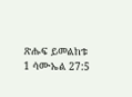ጽሑፍ ይመልከቱ 1 ሳሙኤል 27:5